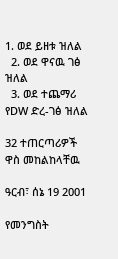1. ወደ ይዘቱ ዝለል
  2. ወደ ዋናዉ ገፅ ዝለል
  3. ወደ ተጨማሪ የDW ድረ-ገፅ ዝለል

32 ተጠርጣሪዎች ዋስ መከልከላቸዉ

ዓርብ፣ ሰኔ 19 2001

የመንግስት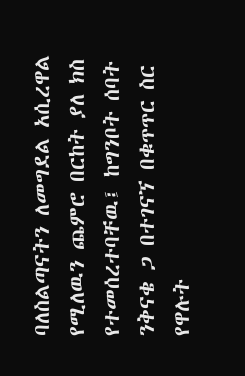ባለስልጣናትን ለመግደል አሲረዋል የሚለዉን ጨምሮ በርከት ያለ ክስ የተመሰረተባቸዉ፤ ከግንቦት ሰባት ንቅናቄ ጋ በተገናኘ በቁጥጥር ስር የዋሉት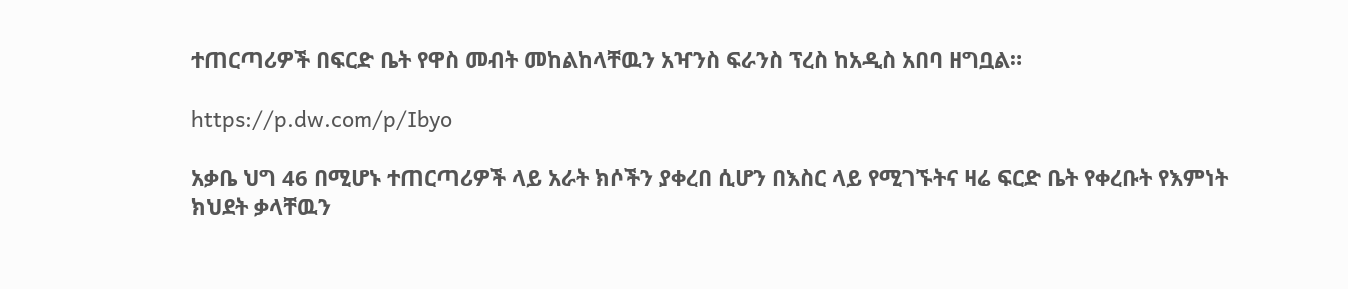ተጠርጣሪዎች በፍርድ ቤት የዋስ መብት መከልከላቸዉን አዣንስ ፍራንስ ፕረስ ከአዲስ አበባ ዘግቧል።

https://p.dw.com/p/Ibyo

አቃቤ ህግ 46 በሚሆኑ ተጠርጣሪዎች ላይ አራት ክሶችን ያቀረበ ሲሆን በእስር ላይ የሚገኙትና ዛሬ ፍርድ ቤት የቀረቡት የእምነት ክህደት ቃላቸዉን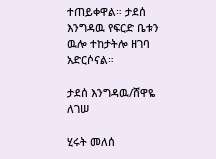ተጠይቀዋል። ታደሰ እንግዳዉ የፍርድ ቤቱን ዉሎ ተከታትሎ ዘገባ አድርሶናል።

ታደሰ እንግዳዉ/ሸዋዬ ለገሠ

ሂሩት መለሰ